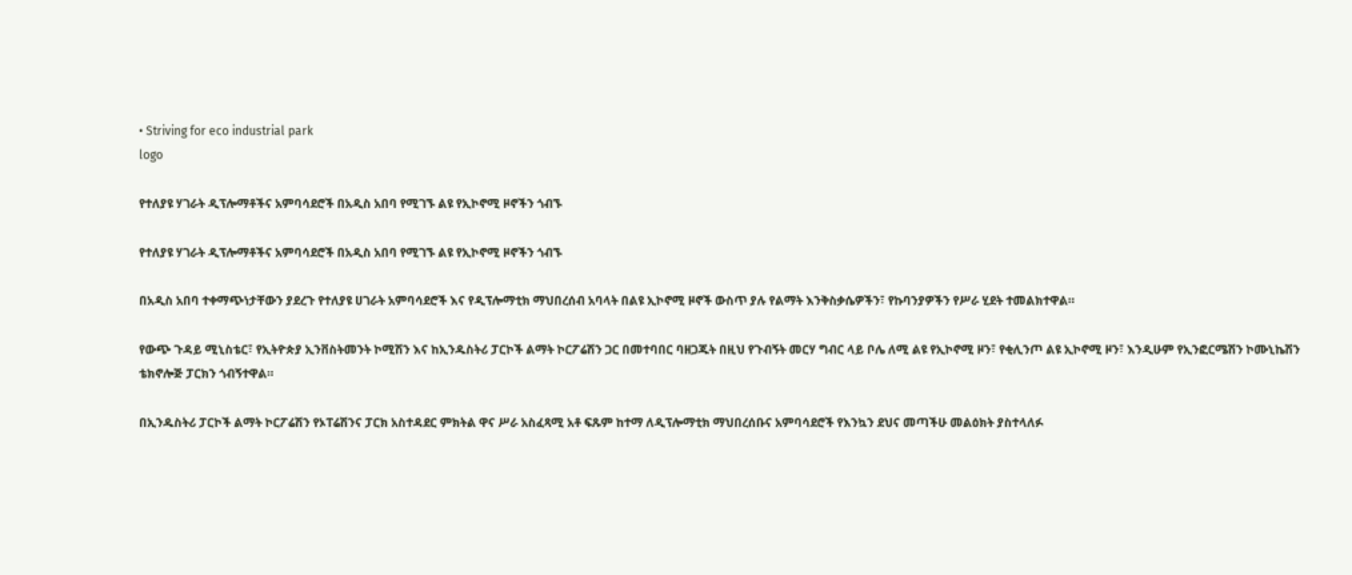• Striving for eco industrial park
logo

የተለያዩ ሃገራት ዲፕሎማቶችና አምባሳደሮች በአዲስ አበባ የሚገኙ ልዩ የኢኮኖሚ ዞኖችን ጎብኙ

የተለያዩ ሃገራት ዲፕሎማቶችና አምባሳደሮች በአዲስ አበባ የሚገኙ ልዩ የኢኮኖሚ ዞኖችን ጎብኙ

በአዲስ አበባ ተቀማጭነታቸውን ያደረጉ የተለያዩ ሀገራት አምባሳደሮች እና የዲፕሎማቲክ ማህበረሰብ አባላት በልዩ ኢኮኖሚ ዞኖች ውስጥ ያሉ የልማት እንቅስቃሴዎችን፣ የኩባንያዎችን የሥራ ሂደት ተመልክተዋል።

የውጭ ጉዳይ ሚኒስቴር፣ የኢትዮጵያ ኢንቨስትመንት ኮሚሽን እና ከኢንዱስትሪ ፓርኮች ልማት ኮርፖሬሽን ጋር በመተባበር ባዘጋጁት በዚህ የጉብኝት መርሃ ግብር ላይ ቦሌ ለሚ ልዩ የኢኮኖሚ ዞን፣ የቂሊንጦ ልዩ ኢኮኖሚ ዞን፣ እንዲሁም የኢንፎርሜሽን ኮሙኒኬሽን ቴክኖሎጅ ፓርክን ጎብኝተዋል።

በኢንዱስትሪ ፓርኮች ልማት ኮርፖሬሽን የኦፐሬሽንና ፓርክ አስተዳደር ምክትል ዋና ሥራ አስፈጻሚ አቶ ፍጹም ከተማ ለዲፕሎማቲክ ማህበረሰቡና አምባሳደሮች የእንኳን ደህና መጣችሁ መልዕክት ያስተላለፉ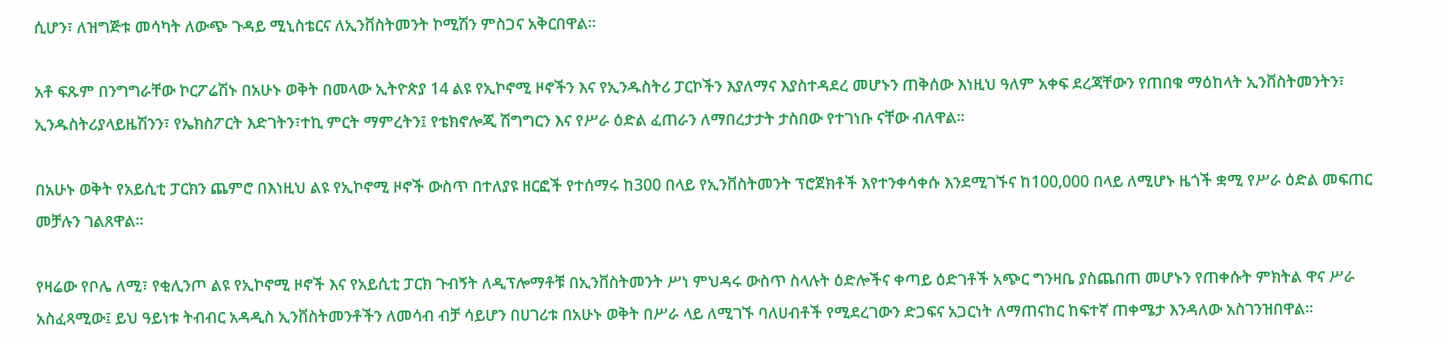ሲሆን፣ ለዝግጅቱ መሳካት ለውጭ ጉዳይ ሚኒስቴርና ለኢንቨስትመንት ኮሚሽን ምስጋና አቅርበዋል።

አቶ ፍጹም በንግግራቸው ኮርፖሬሽኑ በአሁኑ ወቅት በመላው ኢትዮጵያ 14 ልዩ የኢኮኖሚ ዞኖችን እና የኢንዱስትሪ ፓርኮችን እያለማና እያስተዳደረ መሆኑን ጠቅሰው እነዚህ ዓለም አቀፍ ደረጃቸውን የጠበቁ ማዕከላት ኢንቨስትመንትን፣ ኢንዱስትሪያላይዜሽንን፣ የኤክስፖርት እድገትን፣ተኪ ምርት ማምረትን፤ የቴክኖሎጂ ሽግግርን እና የሥራ ዕድል ፈጠራን ለማበረታታት ታስበው የተገነቡ ናቸው ብለዋል።

በአሁኑ ወቅት የአይሲቲ ፓርክን ጨምሮ በእነዚህ ልዩ የኢኮኖሚ ዞኖች ውስጥ በተለያዩ ዘርፎች የተሰማሩ ከ300 በላይ የኢንቨስትመንት ፕሮጀክቶች እየተንቀሳቀሱ እንደሚገኙና ከ100,000 በላይ ለሚሆኑ ዜጎች ቋሚ የሥራ ዕድል መፍጠር መቻሉን ገልጸዋል።

የዛሬው የቦሌ ለሚ፣ የቂሊንጦ ልዩ የኢኮኖሚ ዞኖች እና የአይሲቲ ፓርክ ጉብኝት ለዲፕሎማቶቹ በኢንቨስትመንት ሥነ ምህዳሩ ውስጥ ስላሉት ዕድሎችና ቀጣይ ዕድገቶች አጭር ግንዛቤ ያስጨበጠ መሆኑን የጠቀሱት ምክትል ዋና ሥራ አስፈጻሚው፤ ይህ ዓይነቱ ትብብር አዳዲስ ኢንቨስትመንቶችን ለመሳብ ብቻ ሳይሆን በሀገሪቱ በአሁኑ ወቅት በሥራ ላይ ለሚገኙ ባለሀብቶች የሚደረገውን ድጋፍና አጋርነት ለማጠናከር ከፍተኛ ጠቀሜታ እንዳለው አስገንዝበዋል።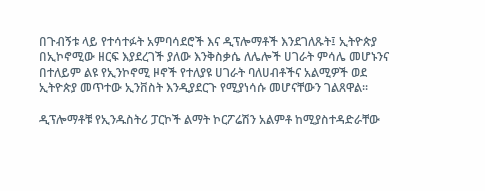በጉብኝቱ ላይ የተሳተፉት አምባሳደሮች እና ዲፕሎማቶች እንደገለጹት፤ ኢትዮጵያ በኢኮኖሚው ዘርፍ እያደረገች ያለው እንቅስቃሴ ለሌሎች ሀገራት ምሳሌ መሆኑንና በተለይም ልዩ የኢንኮኖሚ ዞኖች የተለያዩ ሀገራት ባለሀብቶችና አልሚዎች ወደ ኢትዮጵያ መጥተው ኢንቨስት እንዲያደርጉ የሚያነሳሱ መሆናቸውን ገልጸዋል፡፡

ዲፕሎማቶቹ የኢንዱስትሪ ፓርኮች ልማት ኮርፖሬሽን አልምቶ ከሚያስተዳድራቸው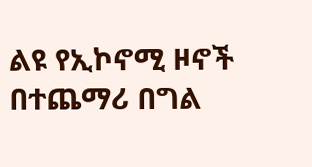ልዩ የኢኮኖሚ ዞኖች በተጨማሪ በግል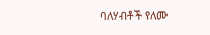ባለሃብቶች የለሙ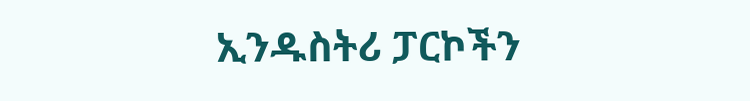ኢንዱስትሪ ፓርኮችን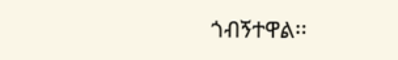ጎብኝተዋል፡፡